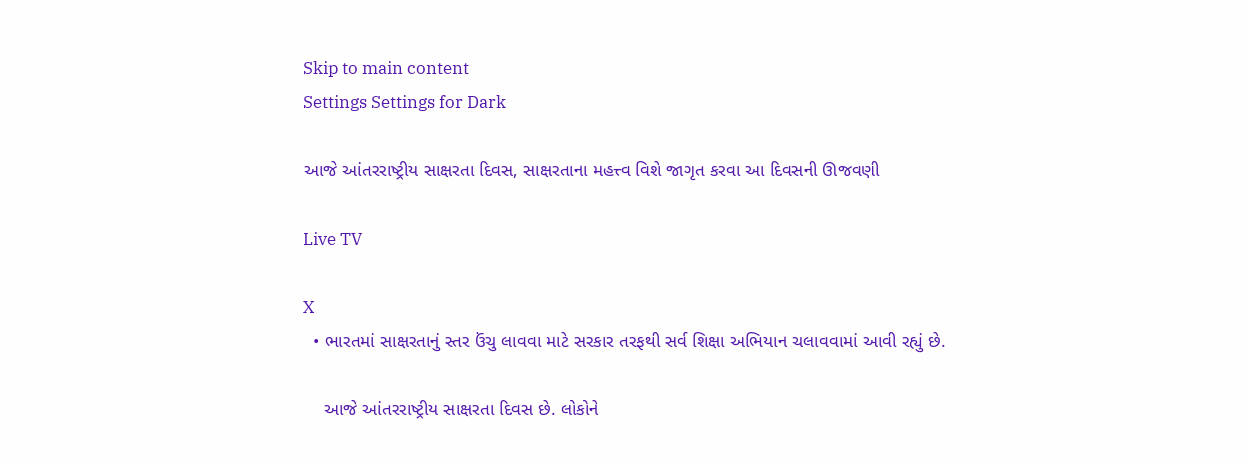Skip to main content
Settings Settings for Dark

આજે આંતરરાષ્ટ્રીય સાક્ષરતા દિવસ, સાક્ષરતાના મહત્ત્વ વિશે જાગૃત કરવા આ દિવસની ઊજવણી

Live TV

X
  • ભારતમાં સાક્ષરતાનું સ્તર ઉંચુ લાવવા માટે સરકાર તરફથી સર્વ શિક્ષા અભિયાન ચલાવવામાં આવી રહ્યું છે.

    આજે આંતરરાષ્ટ્રીય સાક્ષરતા દિવસ છે. લોકોને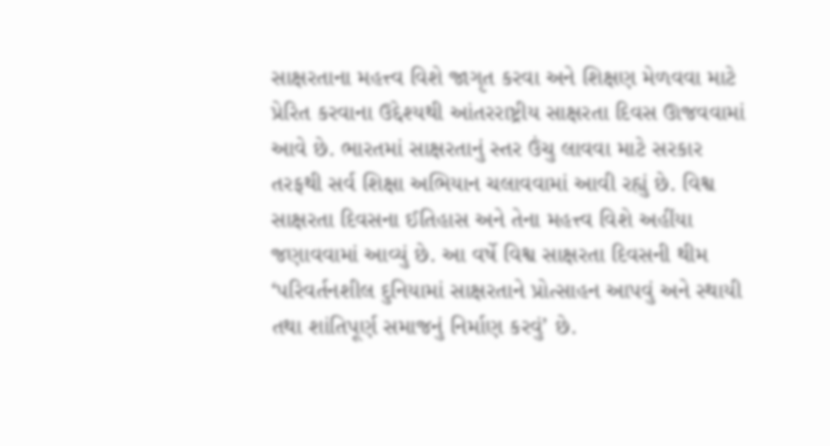સાક્ષરતાના મહત્ત્વ વિશે જાગૃત કરવા અને શિક્ષણ મેળવવા માટે પ્રેરિત કરવાના ઉદ્દેશ્યથી આંતરરાષ્ટ્રીય સાક્ષરતા દિવસ ઊજવવામાં આવે છે. ભારતમાં સાક્ષરતાનું સ્તર ઉંચુ લાવવા માટે સરકાર તરફથી સર્વ શિક્ષા અભિયાન ચલાવવામાં આવી રહ્યું છે. વિશ્વ સાક્ષરતા દિવસના ઈતિહાસ અને તેના મહત્ત્વ વિશે અહીંયા જણાવવામાં આવ્યું છે. આ વર્ષે વિશ્વ સાક્ષરતા દિવસની થીમ ‘પરિવર્તનશીલ દુનિયામાં સાક્ષરતાને પ્રોત્સાહન આપવું અને સ્થાયી તથા શાંતિપૂર્ણ સમાજનું નિર્માણ કરવું’ છે.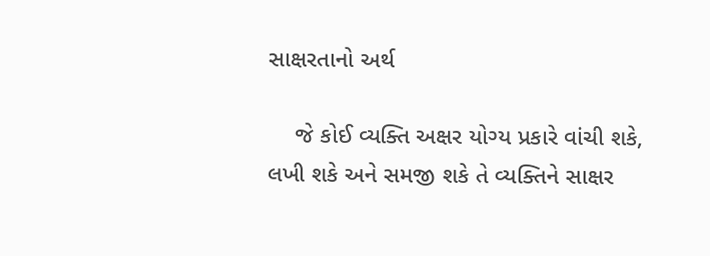સાક્ષરતાનો અર્થ

    જે કોઈ વ્યક્તિ અક્ષર યોગ્ય પ્રકારે વાંચી શકે, લખી શકે અને સમજી શકે તે વ્યક્તિને સાક્ષર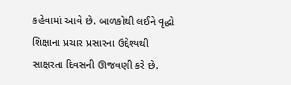કહેવામાં આવે છે. બાળકોથી લઈને વૃદ્ધો શિક્ષાના પ્રચાર પ્રસારના ઉદ્દેશ્યથી સાક્ષરતા દિવસની ઊજવણી કરે છે.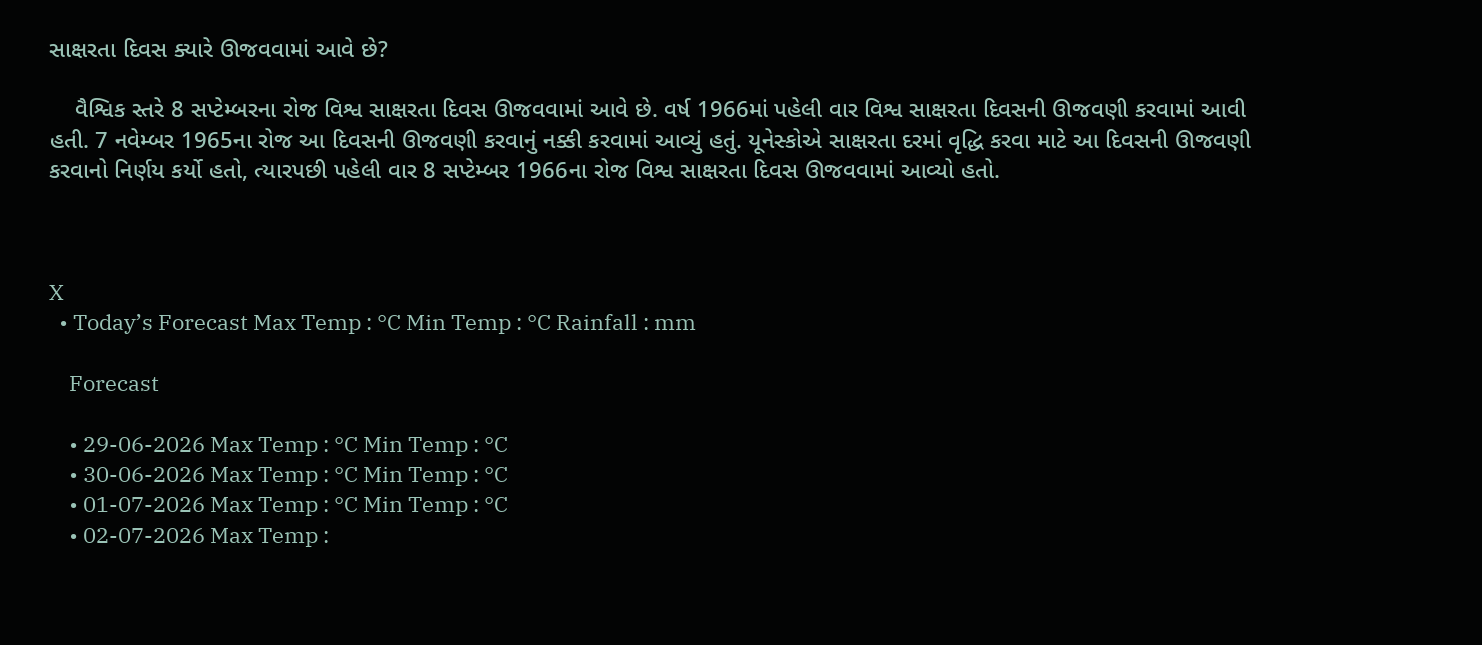સાક્ષરતા દિવસ ક્યારે ઊજવવામાં આવે છે?

    વૈશ્વિક સ્તરે 8 સપ્ટેમ્બરના રોજ વિશ્વ સાક્ષરતા દિવસ ઊજવવામાં આવે છે. વર્ષ 1966માં પહેલી વાર વિશ્વ સાક્ષરતા દિવસની ઊજવણી કરવામાં આવી હતી. 7 નવેમ્બર 1965ના રોજ આ દિવસની ઊજવણી કરવાનું નક્કી કરવામાં આવ્યું હતું. યૂનેસ્કોએ સાક્ષરતા દરમાં વૃદ્ધિ કરવા માટે આ દિવસની ઊજવણી કરવાનો નિર્ણય કર્યો હતો, ત્યારપછી પહેલી વાર 8 સપ્ટેમ્બર 1966ના રોજ વિશ્વ સાક્ષરતા દિવસ ઊજવવામાં આવ્યો હતો.



X
  • Today’s Forecast Max Temp : °C Min Temp : °C Rainfall : mm

    Forecast

    • 29-06-2026 Max Temp : °C Min Temp : °C
    • 30-06-2026 Max Temp : °C Min Temp : °C
    • 01-07-2026 Max Temp : °C Min Temp : °C
    • 02-07-2026 Max Temp :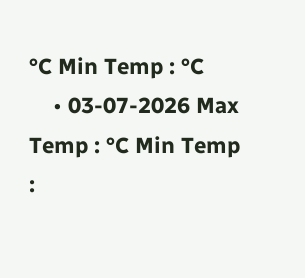°C Min Temp : °C
    • 03-07-2026 Max Temp : °C Min Temp :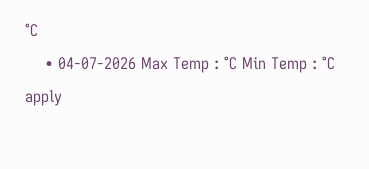°C
    • 04-07-2026 Max Temp : °C Min Temp : °C
apply